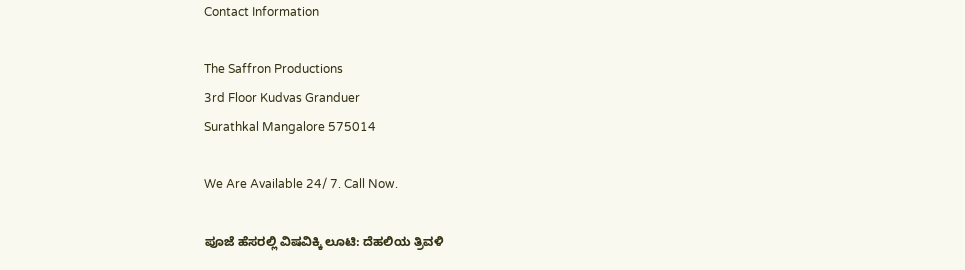Contact Information

The Saffron Productions
3rd Floor Kudvas Granduer
Surathkal Mangalore 575014

We Are Available 24/ 7. Call Now.

ಪೂಜೆ ಹೆಸರಲ್ಲಿ ವಿಷವಿಕ್ಕಿ ಲೂಟಿ: ದೆಹಲಿಯ ತ್ರಿವಳಿ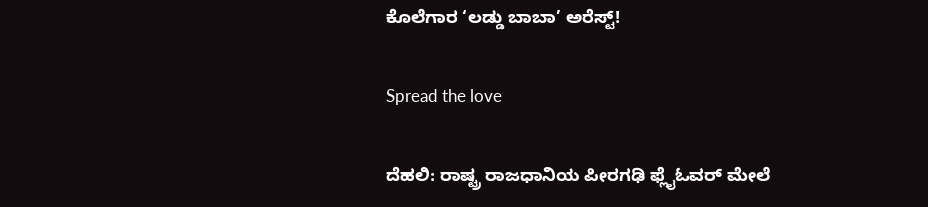ಕೊಲೆಗಾರ ‘ಲಡ್ಡು ಬಾಬಾ’ ಅರೆಸ್ಟ್!

Spread the love

ದೆಹಲಿ: ರಾಷ್ಟ್ರ ರಾಜಧಾನಿಯ ಪೀರಗಢಿ ಫ್ಲೈಓವರ್ ಮೇಲೆ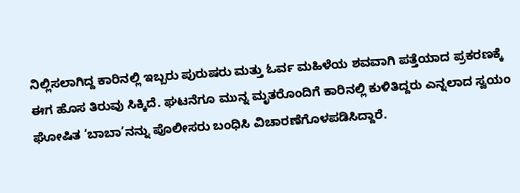ನಿಲ್ಲಿಸಲಾಗಿದ್ದ ಕಾರಿನಲ್ಲಿ ಇಬ್ಬರು ಪುರುಷರು ಮತ್ತು ಓರ್ವ ಮಹಿಳೆಯ ಶವವಾಗಿ ಪತ್ತೆಯಾದ ಪ್ರಕರಣಕ್ಕೆ ಈಗ ಹೊಸ ತಿರುವು ಸಿಕ್ಕಿದೆ. ಘಟನೆಗೂ ಮುನ್ನ ಮೃತರೊಂದಿಗೆ ಕಾರಿನಲ್ಲಿ ಕುಳಿತಿದ್ದರು ಎನ್ನಲಾದ ಸ್ವಯಂ ಘೋಷಿತ ‘ಬಾಬಾ’ನನ್ನು ಪೊಲೀಸರು ಬಂಧಿಸಿ ವಿಚಾರಣೆಗೊಳಪಡಿಸಿದ್ದಾರೆ.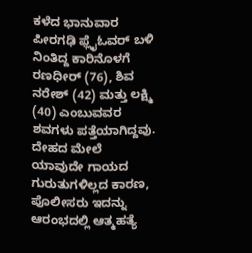ಕಳೆದ ಭಾನುವಾರ ಪೀರಗಢಿ ಫ್ಲೈಓವರ್ ಬಳಿ ನಿಂತಿದ್ದ ಕಾರಿನೊಳಗೆ ರಣಧೀರ್ (76), ಶಿವ ನರೇಶ್ (42) ಮತ್ತು ಲಕ್ಷ್ಮಿ (40) ಎಂಬುವವರ ಶವಗಳು ಪತ್ತೆಯಾಗಿದ್ದವು. ದೇಹದ ಮೇಲೆ ಯಾವುದೇ ಗಾಯದ ಗುರುತುಗಳಿಲ್ಲದ ಕಾರಣ, ಪೊಲೀಸರು ಇದನ್ನು ಆರಂಭದಲ್ಲಿ ಆತ್ಮಹತ್ಯೆ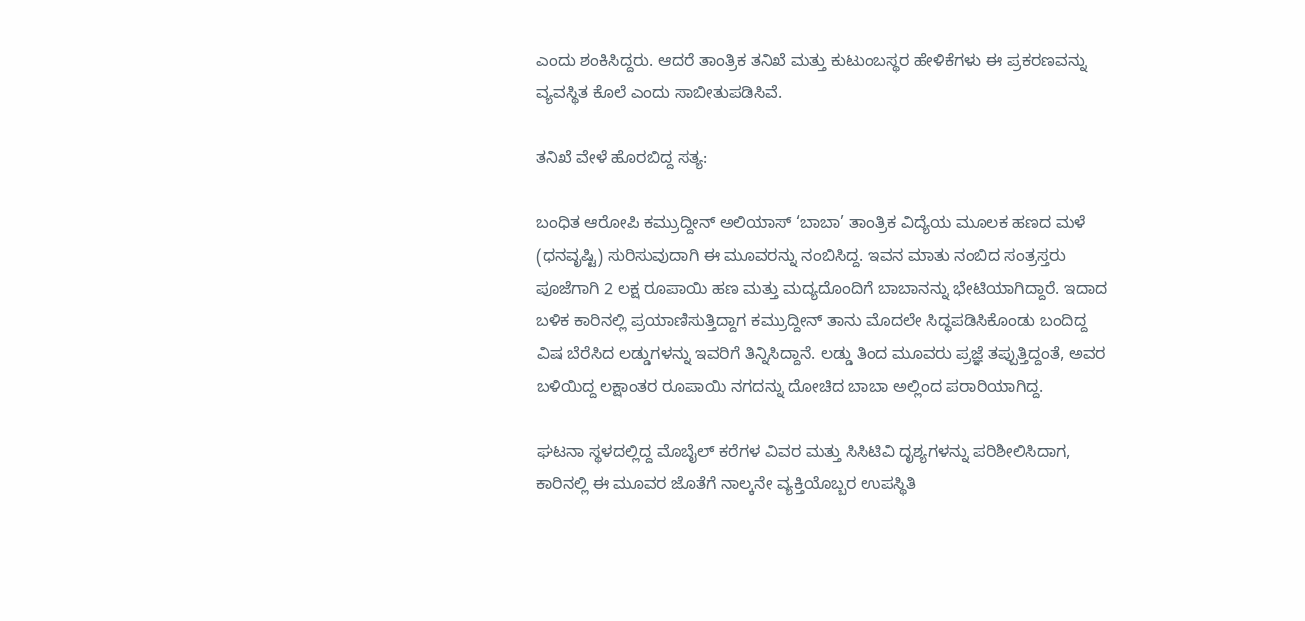ಎಂದು ಶಂಕಿಸಿದ್ದರು. ಆದರೆ ತಾಂತ್ರಿಕ ತನಿಖೆ ಮತ್ತು ಕುಟುಂಬಸ್ಥರ ಹೇಳಿಕೆಗಳು ಈ ಪ್ರಕರಣವನ್ನು ವ್ಯವಸ್ಥಿತ ಕೊಲೆ ಎಂದು ಸಾಬೀತುಪಡಿಸಿವೆ.

ತನಿಖೆ ವೇಳೆ ಹೊರಬಿದ್ದ ಸತ್ಯ:

ಬಂಧಿತ ಆರೋಪಿ ಕಮ್ರುದ್ದೀನ್ ಅಲಿಯಾಸ್ ‘ಬಾಬಾ’ ತಾಂತ್ರಿಕ ವಿದ್ಯೆಯ ಮೂಲಕ ಹಣದ ಮಳೆ (ಧನವೃಷ್ಟಿ) ಸುರಿಸುವುದಾಗಿ ಈ ಮೂವರನ್ನು ನಂಬಿಸಿದ್ದ. ಇವನ ಮಾತು ನಂಬಿದ ಸಂತ್ರಸ್ತರು ಪೂಜೆಗಾಗಿ 2 ಲಕ್ಷ ರೂಪಾಯಿ ಹಣ ಮತ್ತು ಮದ್ಯದೊಂದಿಗೆ ಬಾಬಾನನ್ನು ಭೇಟಿಯಾಗಿದ್ದಾರೆ. ಇದಾದ ಬಳಿಕ ಕಾರಿನಲ್ಲಿ ಪ್ರಯಾಣಿಸುತ್ತಿದ್ದಾಗ ಕಮ್ರುದ್ದೀನ್ ತಾನು ಮೊದಲೇ ಸಿದ್ಧಪಡಿಸಿಕೊಂಡು ಬಂದಿದ್ದ ವಿಷ ಬೆರೆಸಿದ ಲಡ್ಡುಗಳನ್ನು ಇವರಿಗೆ ತಿನ್ನಿಸಿದ್ದಾನೆ. ಲಡ್ಡು ತಿಂದ ಮೂವರು ಪ್ರಜ್ಞೆ ತಪ್ಪುತ್ತಿದ್ದಂತೆ, ಅವರ ಬಳಿಯಿದ್ದ ಲಕ್ಷಾಂತರ ರೂಪಾಯಿ ನಗದನ್ನು ದೋಚಿದ ಬಾಬಾ ಅಲ್ಲಿಂದ ಪರಾರಿಯಾಗಿದ್ದ.

ಘಟನಾ ಸ್ಥಳದಲ್ಲಿದ್ದ ಮೊಬೈಲ್ ಕರೆಗಳ ವಿವರ ಮತ್ತು ಸಿಸಿಟಿವಿ ದೃಶ್ಯಗಳನ್ನು ಪರಿಶೀಲಿಸಿದಾಗ, ಕಾರಿನಲ್ಲಿ ಈ ಮೂವರ ಜೊತೆಗೆ ನಾಲ್ಕನೇ ವ್ಯಕ್ತಿಯೊಬ್ಬರ ಉಪಸ್ಥಿತಿ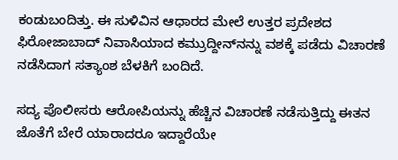ಕಂಡುಬಂದಿತ್ತು. ಈ ಸುಳಿವಿನ ಆಧಾರದ ಮೇಲೆ ಉತ್ತರ ಪ್ರದೇಶದ ಫಿರೋಜಾಬಾದ್ ನಿವಾಸಿಯಾದ ಕಮ್ರುದ್ದೀನ್‌ನನ್ನು ವಶಕ್ಕೆ ಪಡೆದು ವಿಚಾರಣೆ ನಡೆಸಿದಾಗ ಸತ್ಯಾಂಶ ಬೆಳಕಿಗೆ ಬಂದಿದೆ.

ಸದ್ಯ ಪೊಲೀಸರು ಆರೋಪಿಯನ್ನು ಹೆಚ್ಚಿನ ವಿಚಾರಣೆ ನಡೆಸುತ್ತಿದ್ದು ಈತನ ಜೊತೆಗೆ ಬೇರೆ ಯಾರಾದರೂ ಇದ್ದಾರೆಯೇ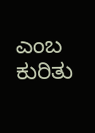ಎಂಬ ಕುರಿತು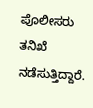ಪೊಲೀಸರು ತನಿಖೆ ನಡೆಸುತ್ತಿದ್ದಾರೆ.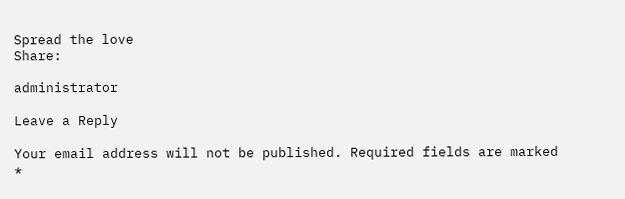Spread the love
Share:

administrator

Leave a Reply

Your email address will not be published. Required fields are marked *